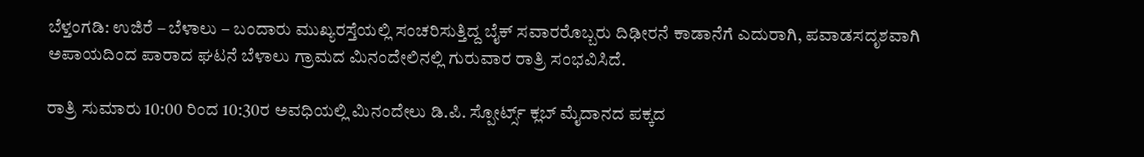ಬೆಳ್ತಂಗಡಿ: ಉಜಿರೆ – ಬೆಳಾಲು – ಬಂದಾರು ಮುಖ್ಯರಸ್ತೆಯಲ್ಲಿ ಸಂಚರಿಸುತ್ತಿದ್ದ ಬೈಕ್ ಸವಾರರೊಬ್ಬರು ದಿಢೀರನೆ ಕಾಡಾನೆಗೆ ಎದುರಾಗಿ, ಪವಾಡಸದೃಶವಾಗಿ ಅಪಾಯದಿಂದ ಪಾರಾದ ಘಟನೆ ಬೆಳಾಲು ಗ್ರಾಮದ ಮಿನಂದೇಲಿನಲ್ಲಿ ಗುರುವಾರ ರಾತ್ರಿ ಸಂಭವಿಸಿದೆ.

ರಾತ್ರಿ ಸುಮಾರು 10:00 ರಿಂದ 10:30ರ ಅವಧಿಯಲ್ಲಿ ಮಿನಂದೇಲು ಡಿ.ಪಿ. ಸ್ಪೋರ್ಟ್ಸ್ ಕ್ಲಬ್ ಮೈದಾನದ ಪಕ್ಕದ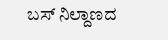ಬಸ್ ನಿಲ್ದಾಣದ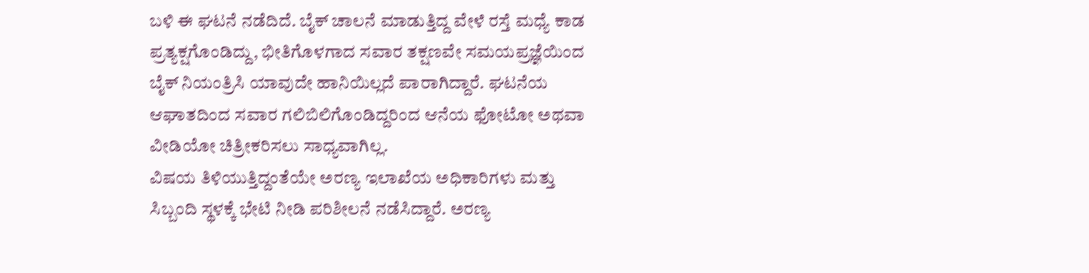ಬಳಿ ಈ ಘಟನೆ ನಡೆದಿದೆ. ಬೈಕ್ ಚಾಲನೆ ಮಾಡುತ್ತಿದ್ದ ವೇಳೆ ರಸ್ತೆ ಮಧ್ಯೆ ಕಾಡ ಪ್ರತ್ಯಕ್ಷಗೊಂಡಿದ್ದು, ಭೀತಿಗೊಳಗಾದ ಸವಾರ ತಕ್ಷಣವೇ ಸಮಯಪ್ರಜ್ಞೆಯಿಂದ ಬೈಕ್ ನಿಯಂತ್ರಿಸಿ ಯಾವುದೇ ಹಾನಿಯಿಲ್ಲದೆ ಪಾರಾಗಿದ್ದಾರೆ. ಘಟನೆಯ ಆಘಾತದಿಂದ ಸವಾರ ಗಲಿಬಿಲಿಗೊಂಡಿದ್ದರಿಂದ ಆನೆಯ ಫೋಟೋ ಅಥವಾ ವೀಡಿಯೋ ಚಿತ್ರೀಕರಿಸಲು ಸಾಧ್ಯವಾಗಿಲ್ಲ.
ವಿಷಯ ತಿಳಿಯುತ್ತಿದ್ದಂತೆಯೇ ಅರಣ್ಯ ಇಲಾಖೆಯ ಅಧಿಕಾರಿಗಳು ಮತ್ತು ಸಿಬ್ಬಂದಿ ಸ್ಥಳಕ್ಕೆ ಭೇಟಿ ನೀಡಿ ಪರಿಶೀಲನೆ ನಡೆಸಿದ್ದಾರೆ. ಅರಣ್ಯ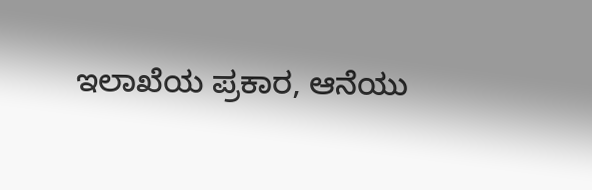ಇಲಾಖೆಯ ಪ್ರಕಾರ, ಆನೆಯು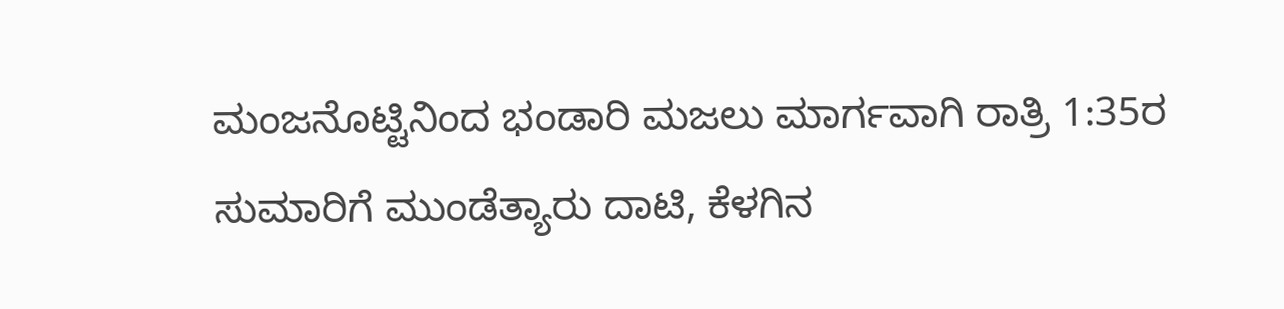ಮಂಜನೊಟ್ಟಿನಿಂದ ಭಂಡಾರಿ ಮಜಲು ಮಾರ್ಗವಾಗಿ ರಾತ್ರಿ 1:35ರ ಸುಮಾರಿಗೆ ಮುಂಡೆತ್ಯಾರು ದಾಟಿ, ಕೆಳಗಿನ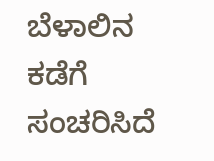ಬೆಳಾಲಿನ ಕಡೆಗೆ ಸಂಚರಿಸಿದೆ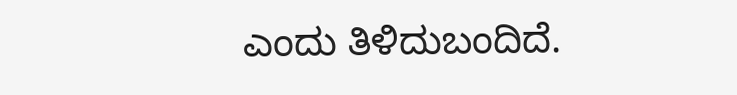ಎಂದು ತಿಳಿದುಬಂದಿದೆ.